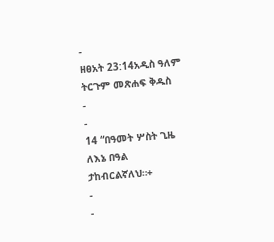-
ዘፀአት 23:14አዲስ ዓለም ትርጉም መጽሐፍ ቅዱስ
-
-
14 “በዓመት ሦስት ጊዜ ለእኔ በዓል ታከብርልኛለህ።+
-
-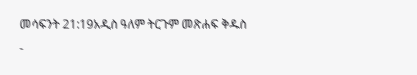መሳፍንት 21:19አዲስ ዓለም ትርጉም መጽሐፍ ቅዱስ
-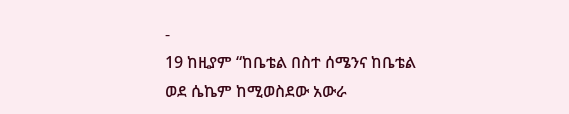-
19 ከዚያም “ከቤቴል በስተ ሰሜንና ከቤቴል ወደ ሴኬም ከሚወስደው አውራ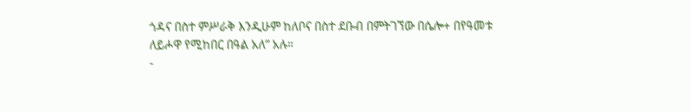ጎዳና በስተ ምሥራቅ እንዲሁም ከለቦና በስተ ደቡብ በምትገኘው በሴሎ+ በየዓመቱ ለይሖዋ የሚከበር በዓል አለ” አሉ።
-